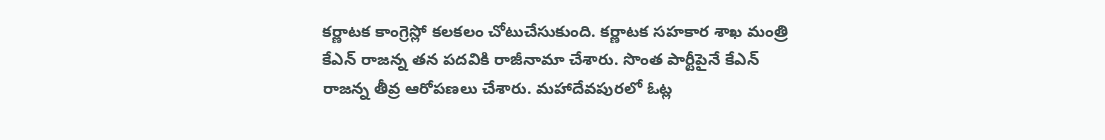కర్ణాటక కాంగ్రెస్లో కలకలం చోటుచేసుకుంది. కర్ణాటక సహకార శాఖ మంత్రి కేఎన్ రాజన్న తన పదవికి రాజీనామా చేశారు. సొంత పార్టీపైనే కేఎన్ రాజన్న తీవ్ర ఆరోపణలు చేశారు. మహాదేవపురలో ఓట్ల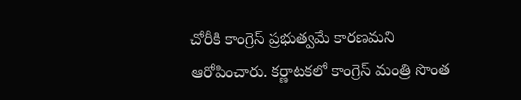చోరీకి కాంగ్రెస్ ప్రభుత్వమే కారణమని ఆరోపించారు. కర్ణాటకలో కాంగ్రెస్ మంత్రి సొంత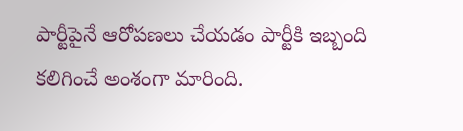పార్టీపైనే ఆరోపణలు చేయడం పార్టీకి ఇబ్బంది కలిగించే అంశంగా మారింది.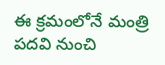ఈ క్రమంలోనే మంత్రి పదవి నుంచి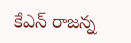కేఎన్ రాజన్న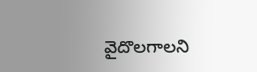వైదొలగాలని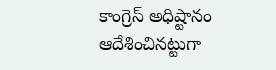కాంగ్రెస్ అధిష్టానం ఆదేశించినట్టుగా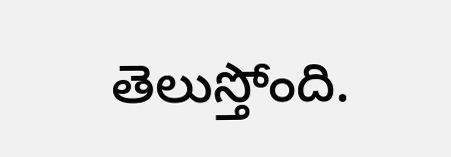తెలుస్తోంది.